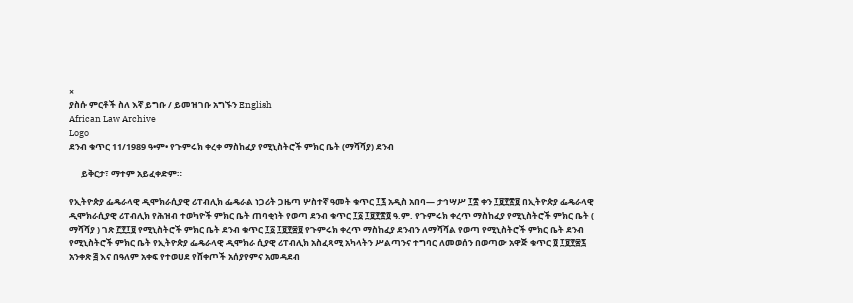×
ያስሱ ምርቶች ስለ እኛ ይግቡ / ይመዝገቡ አግኙን English
African Law Archive
Logo
ደንብ ቁጥር 11/1989 ዓ•ም• የጉምሩክ ቀረቀ ማስከፈያ የሚኒስትሮች ምክር ቤት (ማሻሻያ) ደንብ

      ይቅርታ፣ ማተም አይፈቀድም።

የኢትዮጵያ ፌዴራላዊ ዲሞክራሲያዊ ሪፐብሊክ ፌዴራል ነጋሪት ጋዜጣ ሦስተኛ ዓመት ቁጥር ፲፯ አዲስ አበባ— ታኅሣሥ ፲፰ ቀን ፲፱፻፳፱ በኢትዮጵያ ፌዴራላዊ ዲሞክራሲያዊ ሪፐብሊክ የሕዝብ ተወካዮች ምክር ቤት ጠባቂነት የወጣ ደንብ ቁጥር ፲፩ ፲፱፻፳፬ ዓ.ም. የጉምሩክ ቀረጥ ማስከፈያ የሚኒስትሮች ምክር ቤት ( ማሻሻያ ) ገጽ ፫፻፲፱ የሚኒስትሮች ምክር ቤት ደንብ ቁጥር ፲፩ ፲፱፻፷፱ የጉምሩክ ቀረጥ ማስከፈያ ደንብን ለማሻሻል የወጣ የሚኒስትሮች ምክር ቤት ደንብ የሚኒስትሮች ምክር ቤት የኢትዮጵያ ፌዴራላዊ ዲሞክራ ሲያዊ ሪፐብሊክ አስፈጻሚ አካላትን ሥልጣንና ተግባር ለመወሰን በወጣው አዋጅ ቁጥር ፬ ፲፱፻፷፯ አንቀጽ ፭ እና በዓለም አቀፍ የተወሀደ የሸቀጦች አሰያየምና አመዳደብ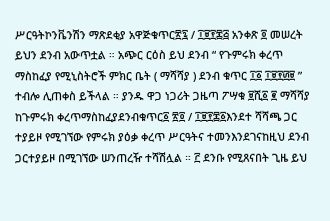ሥርዓትኮንቬንሽን ማጽደቂያ አዋጅቁጥር፳፯ / ፲፱፻፷፭ አንቀጽ ፬ መሠረት ይህን ደንብ አውጥቷል ። አጭር ርዕስ ይህ ደንብ “ የጉምሩክ ቀረጥ ማስከፈያ የሚኒስትሮች ምክር ቤት ( ማሻሻያ ) ደንብ ቁጥር ፲፩ ፲፱፻፴፱ ” ተብሎ ሊጠቀስ ይችላል ። ያንዱ ዋጋ ነጋሪት ጋዜጣ ፖሣቁ ፱ሺ፩ ፪ ማሻሻያ ከጉምሩክ ቀረጥማስከፈያደንብቁጥር፩ ፳፬ / ፲፱፻፷፩እንደተ ሻሻጫ ጋር ተያይዞ የሚገኘው የምሩክ ያዕቃ ቀረጥ ሥርዓትና ተመንእንደገናከዚህ ደንብ ጋርተያይዞ በሚገኘው ሠንጠረዥ ተሻሽሏል ። ፫ ደንቡ የሚጸናበት ጊዜ ይህ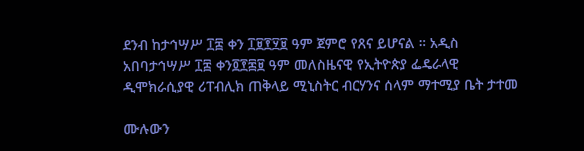ደንብ ከታኅሣሥ ፲፰ ቀን ፲፱፻፶፱ ዓም ጀምሮ የጸና ይሆናል ። አዲስ አበባታኅሣሥ ፲፰ ቀን፬፻፷፱ ዓም መለስዜናዊ የኢትዮጵያ ፌዴራላዊ ዲሞክራሲያዊ ሪፐብሊክ ጠቅላይ ሚኒስትር ብርሃንና ሰላም ማተሚያ ቤት ታተመ

ሙሉውን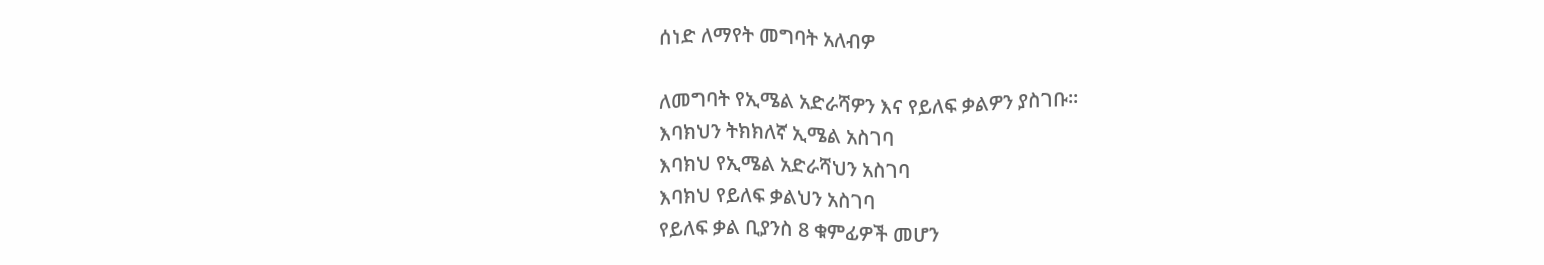ሰነድ ለማየት መግባት አለብዎ

ለመግባት የኢሜል አድራሻዎን እና የይለፍ ቃልዎን ያስገቡ።
እባክህን ትክክለኛ ኢሜል አስገባ
እባክህ የኢሜል አድራሻህን አስገባ
እባክህ የይለፍ ቃልህን አስገባ
የይለፍ ቃል ቢያንስ 8 ቁምፊዎች መሆን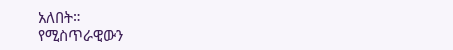አለበት።
የሚስጥራዊውን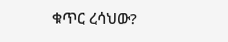ቁጥር ረሳህው?